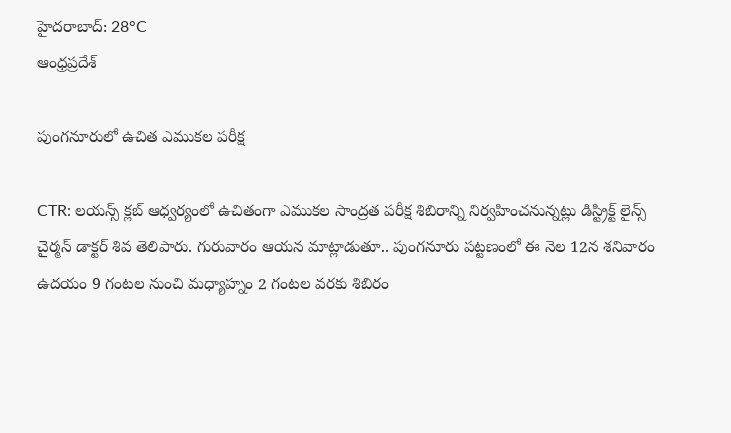హైదరాబాద్: 28°C
ఆంధ్రప్రదేశ్

పుంగనూరులో ఉచిత ఎముకల పరీక్ష

CTR: లయన్స్ క్లబ్ ఆధ్వర్యంలో ఉచితంగా ఎముకల సాంద్రత పరీక్ష శిబిరాన్ని నిర్వహించనున్నట్లు డిస్ట్రిక్ట్ లైన్స్ చైర్మన్ డాక్టర్ శివ తెలిపారు. గురువారం ఆయన మాట్లాడుతూ.. పుంగనూరు పట్టణంలో ఈ నెల 12న శనివారం ఉదయం 9 గంటల నుంచి మధ్యాహ్నం 2 గంటల వరకు శిబిరం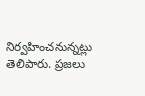నిర్వహించనున్నట్లు తెలిపారు. ప్రజలు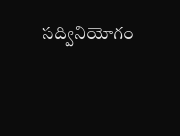సద్వినియోగం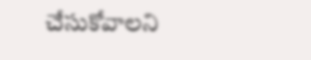చేసుకోవాలని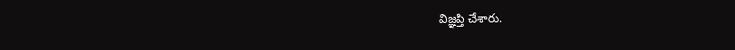విజ్ఞప్తి చేశారు.